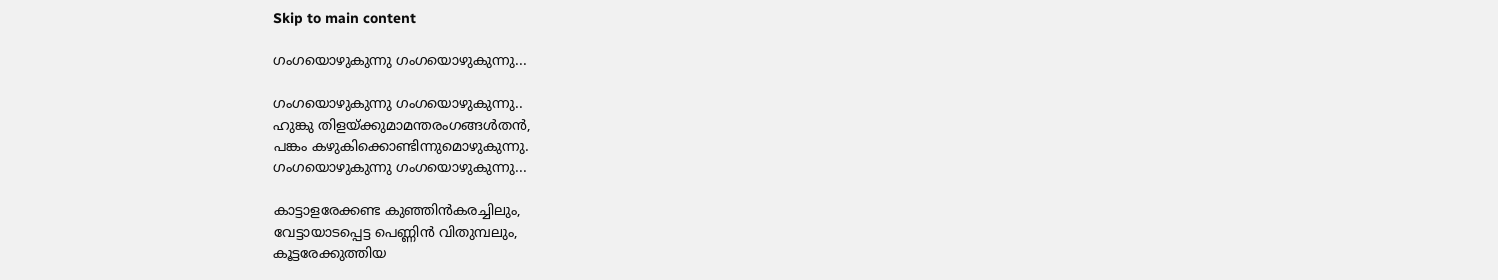Skip to main content

ഗംഗയൊഴുകുന്നു ഗംഗയൊഴുകുന്നു...

ഗംഗയൊഴുകുന്നു ഗംഗയൊഴുകുന്നു..
ഹുങ്കു തിളയ്ക്കുമാമന്തരംഗങ്ങള്‍തന്‍,
പങ്കം കഴുകിക്കൊണ്ടിന്നുമൊഴുകുന്നു.
ഗംഗയൊഴുകുന്നു ഗംഗയൊഴുകുന്നു...

കാട്ടാളരേക്കണ്ട കുഞ്ഞിന്‍കരച്ചിലും,
വേട്ടായാടപ്പെട്ട പെണ്ണിന്‍ വിതുമ്പലും,
കൂട്ടരേക്കുത്തിയ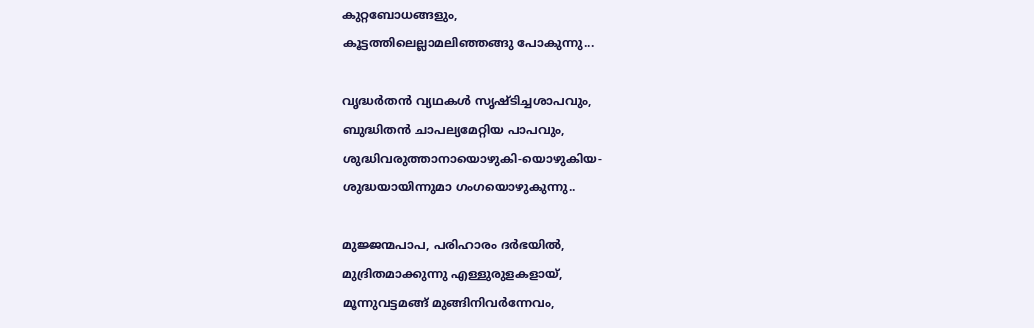കുറ്റബോധങ്ങളും,
കൂട്ടത്തിലെല്ലാമലിഞ്ഞങ്ങു പോകുന്നു...

വൃദ്ധര്‍തന്‍ വ്യഥകള്‍ സൃഷ്ടിച്ചശാപവും,
ബുദ്ധിതന്‍ ചാപല്യമേറ്റിയ പാപവും,
ശുദ്ധിവരുത്താനായൊഴുകി-യൊഴുകിയ-
ശുദ്ധയായിന്നുമാ ഗംഗയൊഴുകുന്നു..

മുജ്ജന്മപാപ, പരിഹാരം ദര്‍ഭയില്‍,
മുദ്രിതമാക്കുന്നു എള്ളുരുളകളായ്,
മൂന്നുവട്ടമങ്ങ് മുങ്ങിനിവര്‍ന്നേവം,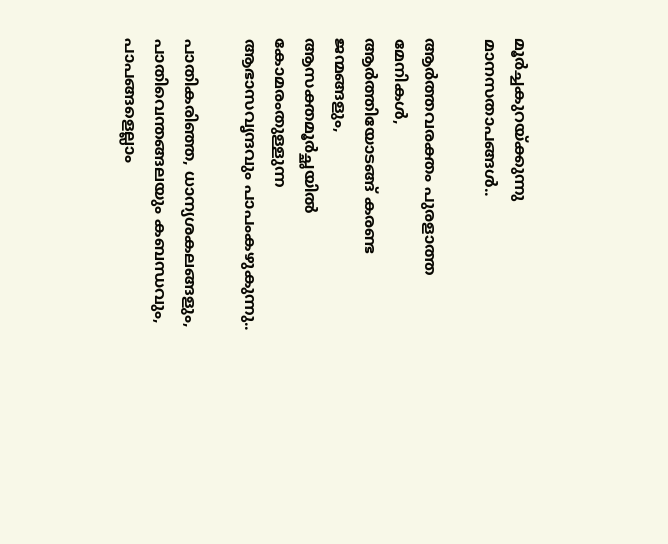മൂര്‍ച്ചകുറയ്ക്കുന്നു മാനസതാപങ്ങള്‍..

ആര്‍ത്തവരക്തം പുരളാത്ത മേനികള്‍,
ആര്‍ത്തിയോടങ്ങ് കരണ്ട ജന്മങ്ങളും,
ആസക്തമൂര്‍ച്ഛയില്‍ കോമരംതുള്ളുന്ന
ആഭാസവൃന്ദവും പാപംകഴുകുന്നു..

പാതികരിഞ്ഞ, ധാന്യശകലങ്ങളും,
പാതിവെന്തങ്ങലയും കബന്ധവും,
പാപങ്ങളെല്ലാം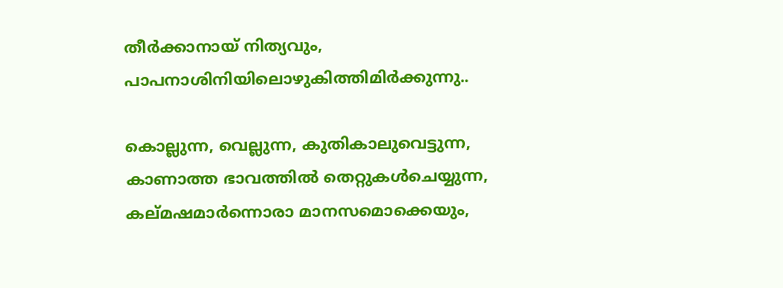തീര്‍ക്കാനായ്‌ നിത്യവും,
പാപനാശിനിയിലൊഴുകിത്തിമിര്‍ക്കുന്നു..

കൊല്ലുന്ന, വെല്ലുന്ന, കുതികാലുവെട്ടുന്ന,
കാണാത്ത ഭാവത്തില്‍ തെറ്റുകള്‍ചെയ്യുന്ന,
കല്മഷമാര്‍ന്നൊരാ മാനസമൊക്കെയും,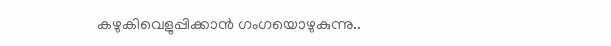കഴുകിവെളുപ്പിക്കാന്‍ ഗംഗയൊഴുകുന്നു..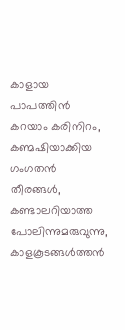കാളായ പാപത്തിന്‍ കറയാം കരിനിറം,
കണ്മഷിയാക്കിയ ഗംഗതന്‍ തീരങ്ങള്‍,
കണ്ടാലറിയാത്ത പോലിന്നുമരുവുന്നു,
കാളകൂടങ്ങള്‍ത്തന്‍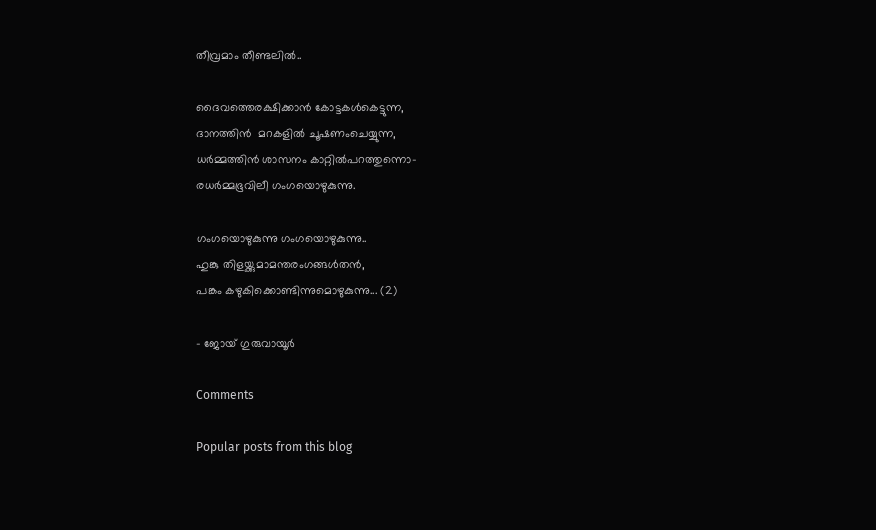തീവ്രമാം തീണ്ടലില്‍..

ദൈവത്തെരക്ഷിക്കാന്‍ കോട്ടകള്‍കെട്ടുന്ന,
ദാനത്തിന്‍  മറകളില്‍ ചൂഷണംചെയ്യുന്ന,
ധര്‍മ്മത്തിന്‍ ശാസനം കാറ്റില്‍പറത്തുന്നൊ-
രധര്‍മ്മഭൂവിലീ ഗംഗയൊഴുകുന്നു.

ഗംഗയൊഴുകുന്നു ഗംഗയൊഴുകുന്നു..
ഹുങ്കു തിളയ്ക്കുമാമന്തരംഗങ്ങള്‍തന്‍,
പങ്കം കഴുകിക്കൊണ്ടിന്നുമൊഴുകുന്നു... (2)

- ജോയ് ഗുരുവായൂർ

Comments

Popular posts from this blog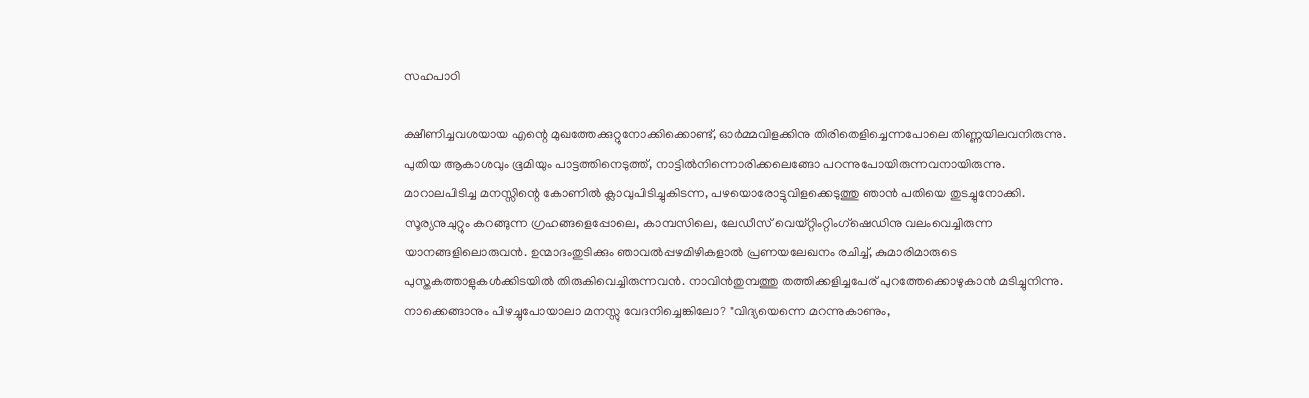സഹപാഠി

ക്ഷീണിച്ചവശയായ എന്റെ മുഖത്തേക്കുറ്റുനോക്കിക്കൊണ്ട്, ഓർമ്മവിളക്കിനു തിരിതെളിച്ചെന്നപോലെ തിണ്ണയിലവനിരുന്നു. പുതിയ ആകാശവും ഭൂമിയും പാട്ടത്തിനെടുത്ത്, നാട്ടിൽനിന്നൊരിക്കലെങ്ങോ പറന്നുപോയിരുന്നവനായിരുന്നു. മാറാലപിടിച്ച മനസ്സിന്റെ കോണിൽ ക്ലാവുപിടിച്ചുകിടന്ന, പഴയൊരോട്ടുവിളക്കെടുത്തു ഞാൻ പതിയെ തുടച്ചുനോക്കി. സൂര്യനുചുറ്റും കറങ്ങുന്ന ഗ്രഹങ്ങളെപ്പോലെ, കാമ്പസിലെ, ലേഡീസ് വെയ്റ്റിംറ്റിംഗ്ഷെഡിനു വലംവെച്ചിരുന്ന യാനങ്ങളിലൊരുവൻ. ഉന്മാദംതുടിക്കും ഞാവൽപ്പഴമിഴികളാൽ പ്രണയലേഖനം രചിച്ച്, കുമാരിമാരുടെ പുസ്തകത്താളുകൾക്കിടയിൽ തിരുകിവെച്ചിരുന്നവൻ. നാവിൻതുമ്പത്തു തത്തിക്കളിച്ചപേര് പുറത്തേക്കൊഴുകാൻ മടിച്ചുനിന്നു. നാക്കെങ്ങാനും പിഴച്ചുപോയാലാ മനസ്സു വേദനിച്ചെങ്കിലോ? "വിദ്യയെന്നെ മറന്നുകാണും,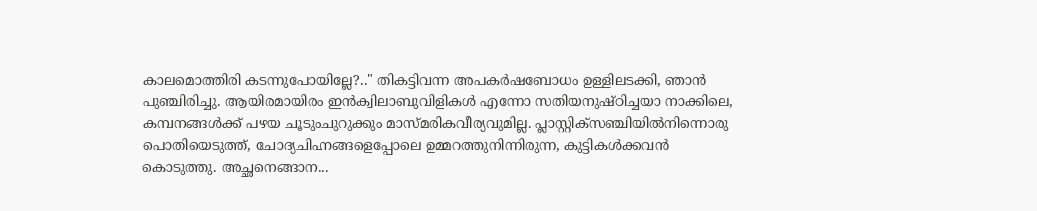കാലമൊത്തിരി കടന്നുപോയില്ലേ?.." തികട്ടിവന്ന അപകർഷബോധം ഉള്ളിലടക്കി, ഞാൻ പുഞ്ചിരിച്ചു. ആയിരമായിരം ഇൻക്വിലാബുവിളികൾ എന്നോ സതിയനുഷ്ഠിച്ചയാ നാക്കിലെ, കമ്പനങ്ങൾക്ക് പഴയ ചൂടുംചുറുക്കും മാസ്മരികവീര്യവുമില്ല. പ്ലാസ്റ്റിക്സഞ്ചിയിൽനിന്നൊരു പൊതിയെടുത്ത്, ചോദ്യചിഹ്നങ്ങളെപ്പോലെ ഉമ്മറത്തുനിന്നിരുന്ന, കുട്ടികൾക്കവൻ കൊടുത്തു. അച്ഛനെങ്ങാന...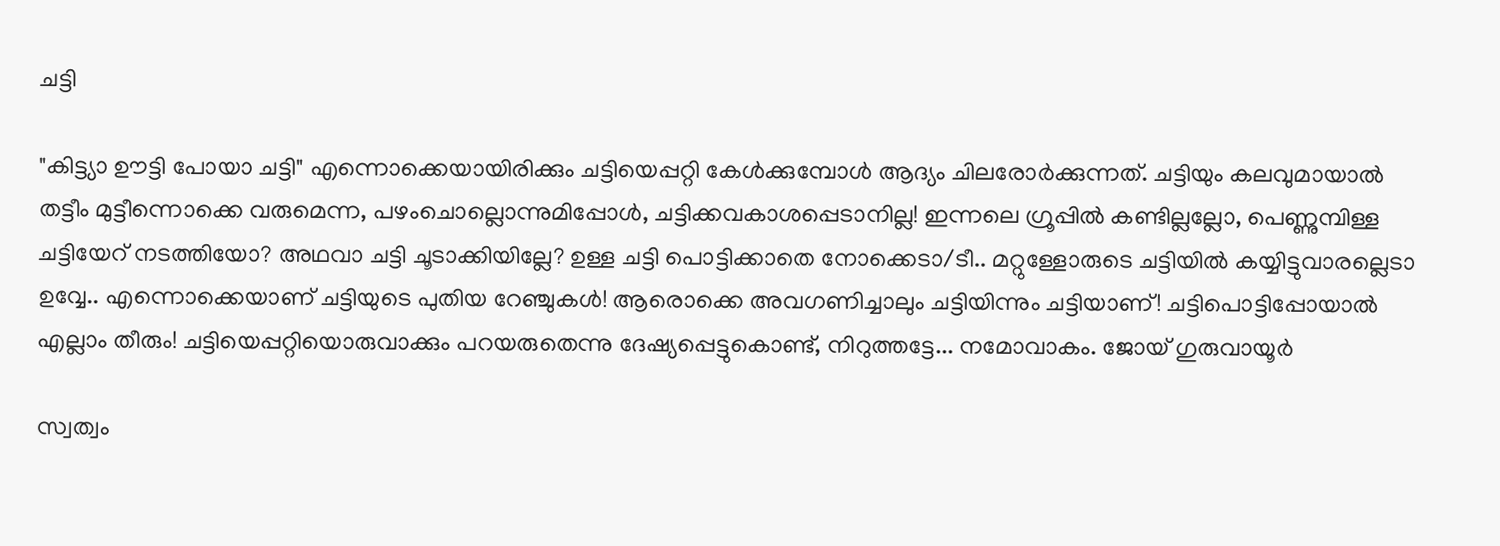ചട്ടി

"കിട്ട്യാ ഊട്ടി പോയാ ചട്ടി" എന്നൊക്കെയായിരിക്കും ചട്ടിയെപ്പറ്റി കേൾക്കുമ്പോൾ ആദ്യം ചിലരോർക്കുന്നത്. ചട്ടിയും കലവുമായാൽ തട്ടീം മുട്ടീന്നൊക്കെ വരുമെന്ന, പഴംചൊല്ലൊന്നുമിപ്പോൾ, ചട്ടിക്കവകാശപ്പെടാനില്ല! ഇന്നലെ ഗ്രൂപ്പിൽ കണ്ടില്ലല്ലോ, പെണ്ണുമ്പിള്ള ചട്ടിയേറ് നടത്തിയോ? അഥവാ ചട്ടി ചൂടാക്കിയില്ലേ? ഉള്ള ചട്ടി പൊട്ടിക്കാതെ നോക്കെടാ/ടീ.. മറ്റുള്ളോരുടെ ചട്ടിയിൽ കയ്യിട്ടുവാരല്ലെടാ ഉവ്വേ.. എന്നൊക്കെയാണ് ചട്ടിയുടെ പുതിയ റേഞ്ചുകൾ! ആരൊക്കെ അവഗണിച്ചാലും ചട്ടിയിന്നും ചട്ടിയാണ്! ചട്ടിപൊട്ടിപ്പോയാൽ എല്ലാം തീരും! ചട്ടിയെപ്പറ്റിയൊരുവാക്കും പറയരുതെന്നു ദേഷ്യപ്പെട്ടുകൊണ്ട്, നിറുത്തട്ടേ... നമോവാകം. ജോയ് ഗുരുവായൂർ

സ്വത്വം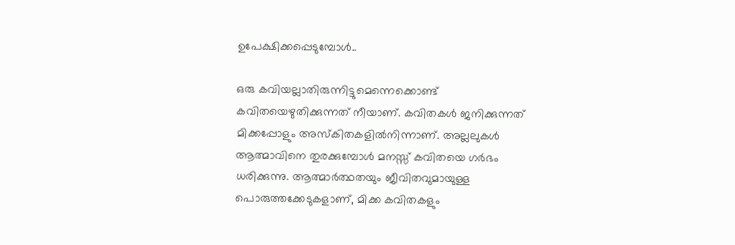ഉപേക്ഷിക്കപ്പെടുമ്പോൾ..

ഒരു കവിയല്ലാതിരുന്നിട്ടുമെന്നെക്കൊണ്ട് കവിതയെഴുതിക്കുന്നത് നീയാണ്. കവിതകൾ ജനിക്കുന്നത് മിക്കപ്പോളും അസ്കിതകളിൽനിന്നാണ്. അല്ലലുകൾ ആത്മാവിനെ തുരക്കുമ്പോൾ മനസ്സ് കവിതയെ ഗർഭം ധരിക്കുന്നു. ആത്മാർത്ഥതയും ജീവിതവുമായുള്ള പൊരുത്തക്കേടുകളാണ്, മിക്ക കവിതകളും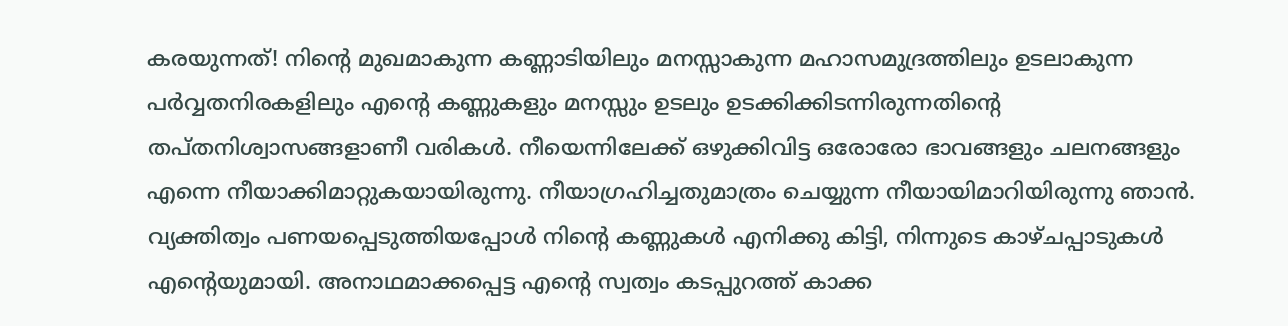കരയുന്നത്! നിൻ്റെ മുഖമാകുന്ന കണ്ണാടിയിലും മനസ്സാകുന്ന മഹാസമുദ്രത്തിലും ഉടലാകുന്ന പർവ്വതനിരകളിലും എൻ്റെ കണ്ണുകളും മനസ്സും ഉടലും ഉടക്കിക്കിടന്നിരുന്നതിൻ്റെ തപ്തനിശ്വാസങ്ങളാണീ വരികൾ. നീയെന്നിലേക്ക് ഒഴുക്കിവിട്ട ഒരോരോ ഭാവങ്ങളും ചലനങ്ങളും എന്നെ നീയാക്കിമാറ്റുകയായിരുന്നു. നീയാഗ്രഹിച്ചതുമാത്രം ചെയ്യുന്ന നീയായിമാറിയിരുന്നു ഞാൻ. വ്യക്തിത്വം പണയപ്പെടുത്തിയപ്പോൾ നിൻ്റെ കണ്ണുകൾ എനിക്കു കിട്ടി, നിന്നുടെ കാഴ്ചപ്പാടുകൾ എൻ്റെയുമായി. അനാഥമാക്കപ്പെട്ട എൻ്റെ സ്വത്വം കടപ്പുറത്ത് കാക്ക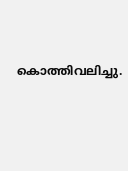കൊത്തിവലിച്ചു.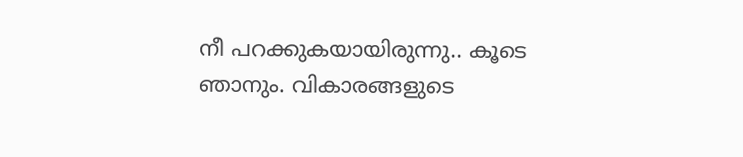നീ പറക്കുകയായിരുന്നു.. കൂടെ ഞാനും. വികാരങ്ങളുടെ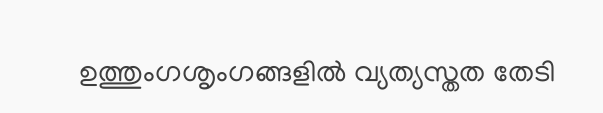ഉത്തുംഗശൃംഗങ്ങളിൽ വ്യത്യസ്തത തേടി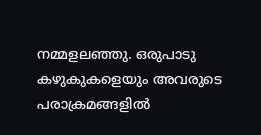നമ്മളലഞ്ഞു. ഒരുപാടു കഴുകുകളെയും അവരുടെ പരാക്രമങ്ങളിൽ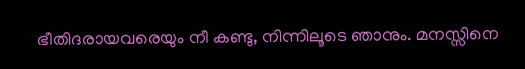ഭീതിദരായവരെയും നീ കണ്ടു, നിന്നിലൂടെ ഞാനും. മനസ്സിനെ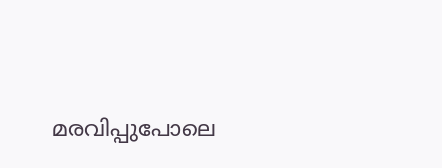മരവിപ്പുപോലെ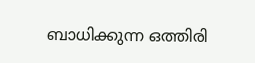ബാധിക്കുന്ന ഒത്തിരി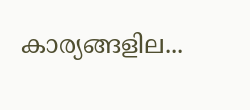കാര്യങ്ങളില...